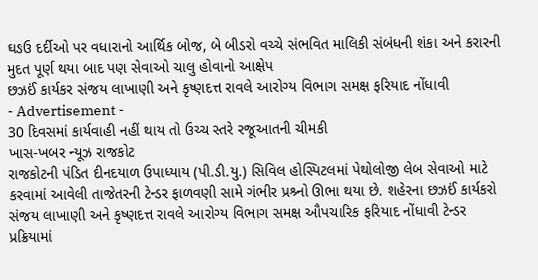ઘઙઉ દર્દીઓ પર વધારાનો આર્થિક બોજ, બે બીડરો વચ્ચે સંભવિત માલિકી સંબંધની શંકા અને કરારની મુદત પૂર્ણ થયા બાદ પણ સેવાઓ ચાલુ હોવાનો આક્ષેપ
છઝઈં કાર્યકર સંજય લાખાણી અને કૃષ્ણદત્ત રાવલે આરોગ્ય વિભાગ સમક્ષ ફરિયાદ નોંધાવી
- Advertisement -
30 દિવસમાં કાર્યવાહી નહીં થાય તો ઉચ્ચ સ્તરે રજૂઆતની ચીમકી
ખાસ-ખબર ન્યૂઝ રાજકોટ
રાજકોટની પંડિત દીનદયાળ ઉપાધ્યાય (પી.ડી.યુ.) સિવિલ હોસ્પિટલમાં પેથોલોજી લેબ સેવાઓ માટે કરવામાં આવેલી તાજેતરની ટેન્ડર ફાળવણી સામે ગંભીર પ્રશ્ર્નો ઊભા થયા છે. શહેરના છઝઈં કાર્યકરો સંજય લાખાણી અને કૃષ્ણદત્ત રાવલે આરોગ્ય વિભાગ સમક્ષ ઔપચારિક ફરિયાદ નોંધાવી ટેન્ડર પ્રક્રિયામાં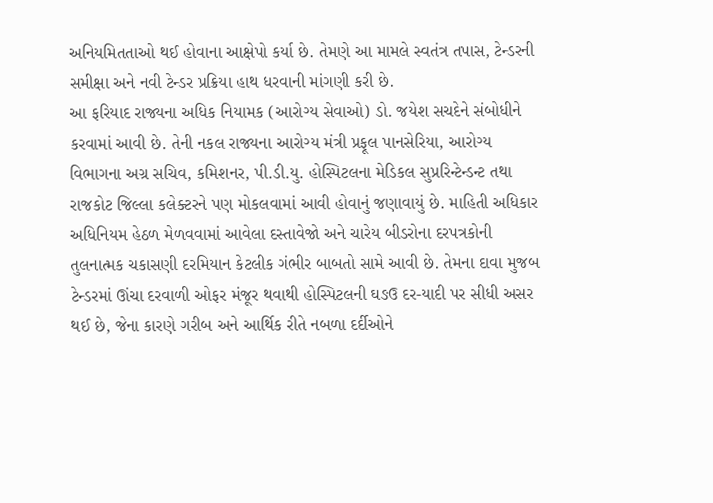અનિયમિતતાઓ થઈ હોવાના આક્ષેપો કર્યા છે. તેમણે આ મામલે સ્વતંત્ર તપાસ, ટેન્ડરની સમીક્ષા અને નવી ટેન્ડર પ્રક્રિયા હાથ ધરવાની માંગણી કરી છે.
આ ફરિયાદ રાજ્યના અધિક નિયામક (આરોગ્ય સેવાઓ) ડો. જયેશ સચદેને સંબોધીને કરવામાં આવી છે. તેની નકલ રાજ્યના આરોગ્ય મંત્રી પ્રફૂલ પાનસેરિયા, આરોગ્ય વિભાગના અગ્ર સચિવ, કમિશનર, પી.ડી.યુ. હોસ્પિટલના મેડિકલ સુપ્રરિન્ટેન્ડન્ટ તથા રાજકોટ જિલ્લા કલેક્ટરને પણ મોકલવામાં આવી હોવાનું જણાવાયું છે. માહિતી અધિકાર અધિનિયમ હેઠળ મેળવવામાં આવેલા દસ્તાવેજો અને ચારેય બીડરોના દરપત્રકોની તુલનાત્મક ચકાસણી દરમિયાન કેટલીક ગંભીર બાબતો સામે આવી છે. તેમના દાવા મુજબ ટેન્ડરમાં ઊંચા દરવાળી ઓફર મંજૂર થવાથી હોસ્પિટલની ઘઙઉ દર-યાદી પર સીધી અસર થઈ છે, જેના કારણે ગરીબ અને આર્થિક રીતે નબળા દર્દીઓને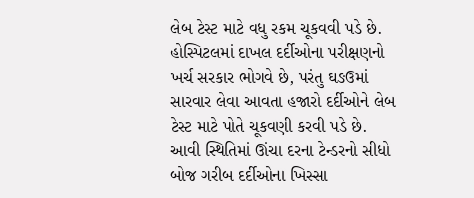લેબ ટેસ્ટ માટે વધુ રકમ ચૂકવવી પડે છે. હોસ્પિટલમાં દાખલ દર્દીઓના પરીક્ષણનો ખર્ચ સરકાર ભોગવે છે, પરંતુ ઘઙઉમાં સારવાર લેવા આવતા હજારો દર્દીઓને લેબ ટેસ્ટ માટે પોતે ચૂકવણી કરવી પડે છે. આવી સ્થિતિમાં ઊંચા દરના ટેન્ડરનો સીધો બોજ ગરીબ દર્દીઓના ખિસ્સા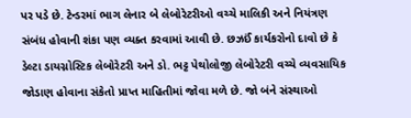પર પડે છે. ટેન્ડરમાં ભાગ લેનાર બે લેબોરેટરીઓ વચ્ચે માલિકી અને નિયંત્રણ સંબંધ હોવાની શંકા પણ વ્યક્ત કરવામાં આવી છે. છઝઈં કાર્યકરોનો દાવો છે કે ડેલ્ટા ડાયગ્નોસ્ટિક લેબોરેટરી અને ડો. ભટ્ટ પેથોલોજી લેબોરેટરી વચ્ચે વ્યવસાયિક જોડાણ હોવાના સંકેતો પ્રાપ્ત માહિતીમાં જોવા મળે છે. જો બંને સંસ્થાઓ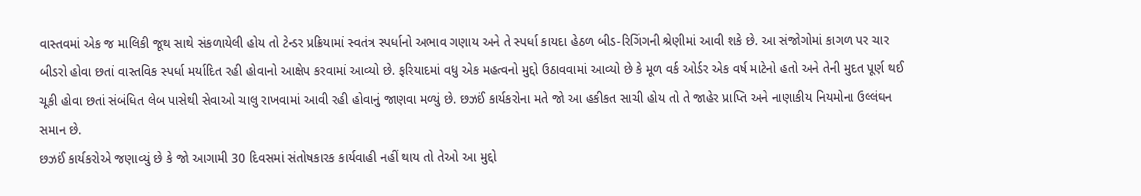વાસ્તવમાં એક જ માલિકી જૂથ સાથે સંકળાયેલી હોય તો ટેન્ડર પ્રક્રિયામાં સ્વતંત્ર સ્પર્ધાનો અભાવ ગણાય અને તે સ્પર્ધા કાયદા હેઠળ બીડ-રિગિંગની શ્રેણીમાં આવી શકે છે. આ સંજોગોમાં કાગળ પર ચાર બીડરો હોવા છતાં વાસ્તવિક સ્પર્ધા મર્યાદિત રહી હોવાનો આક્ષેપ કરવામાં આવ્યો છે. ફરિયાદમાં વધુ એક મહત્વનો મુદ્દો ઉઠાવવામાં આવ્યો છે કે મૂળ વર્ક ઓર્ડર એક વર્ષ માટેનો હતો અને તેની મુદત પૂર્ણ થઈ ચૂકી હોવા છતાં સંબંધિત લેબ પાસેથી સેવાઓ ચાલુ રાખવામાં આવી રહી હોવાનું જાણવા મળ્યું છે. છઝઈં કાર્યકરોના મતે જો આ હકીકત સાચી હોય તો તે જાહેર પ્રાપ્તિ અને નાણાકીય નિયમોના ઉલ્લંઘન સમાન છે.
છઝઈં કાર્યકરોએ જણાવ્યું છે કે જો આગામી 30 દિવસમાં સંતોષકારક કાર્યવાહી નહીં થાય તો તેઓ આ મુદ્દો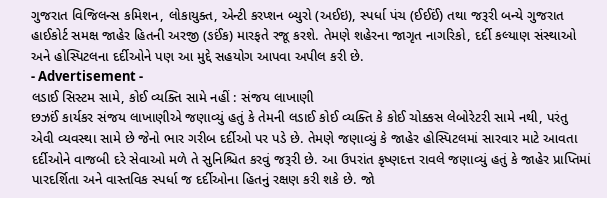ગુજરાત વિજિલન્સ કમિશન, લોકાયુક્ત, એન્ટી કરપ્શન બ્યુરો (અઈઇ), સ્પર્ધા પંચ (ઈઈઈં) તથા જરૂરી બન્યે ગુજરાત હાઈકોર્ટ સમક્ષ જાહેર હિતની અરજી (ઙઈંક) મારફતે રજૂ કરશે. તેમણે શહેરના જાગૃત નાગરિકો, દર્દી કલ્યાણ સંસ્થાઓ અને હોસ્પિટલના દર્દીઓને પણ આ મુદ્દે સહયોગ આપવા અપીલ કરી છે.
- Advertisement -
લડાઈ સિસ્ટમ સામે, કોઈ વ્યક્તિ સામે નહીં : સંજય લાખાણી
છઝઈં કાર્યકર સંજય લાખાણીએ જણાવ્યું હતું કે તેમની લડાઈ કોઈ વ્યક્તિ કે કોઈ ચોક્કસ લેબોરેટરી સામે નથી, પરંતુ એવી વ્યવસ્થા સામે છે જેનો ભાર ગરીબ દર્દીઓ પર પડે છે. તેમણે જણાવ્યું કે જાહેર હોસ્પિટલમાં સારવાર માટે આવતા દર્દીઓને વાજબી દરે સેવાઓ મળે તે સુનિશ્ચિત કરવું જરૂરી છે. આ ઉપરાંત કૃષ્ણદત્ત રાવલે જણાવ્યું હતું કે જાહેર પ્રાપ્તિમાં પારદર્શિતા અને વાસ્તવિક સ્પર્ધા જ દર્દીઓના હિતનું રક્ષણ કરી શકે છે. જો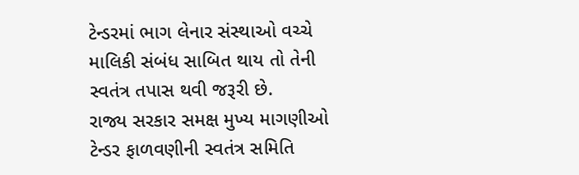ટેન્ડરમાં ભાગ લેનાર સંસ્થાઓ વચ્ચે માલિકી સંબંધ સાબિત થાય તો તેની સ્વતંત્ર તપાસ થવી જરૂરી છે.
રાજ્ય સરકાર સમક્ષ મુખ્ય માગણીઓ
ટેન્ડર ફાળવણીની સ્વતંત્ર સમિતિ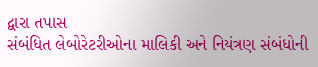દ્વારા તપાસ
સંબંધિત લેબોરેટરીઓના માલિકી અને નિયંત્રણ સંબંધોની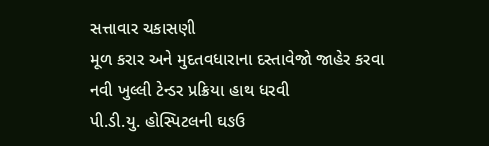સત્તાવાર ચકાસણી
મૂળ કરાર અને મુદતવધારાના દસ્તાવેજો જાહેર કરવા
નવી ખુલ્લી ટેન્ડર પ્રક્રિયા હાથ ધરવી
પી.ડી.યુ. હોસ્પિટલની ઘઙઉ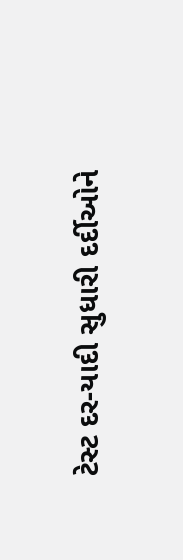ટેસ્ટ દર-યાદી સુધારી દર્દીઓને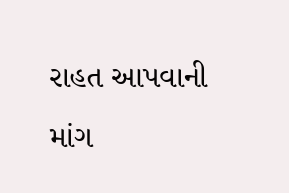રાહત આપવાની માંગ